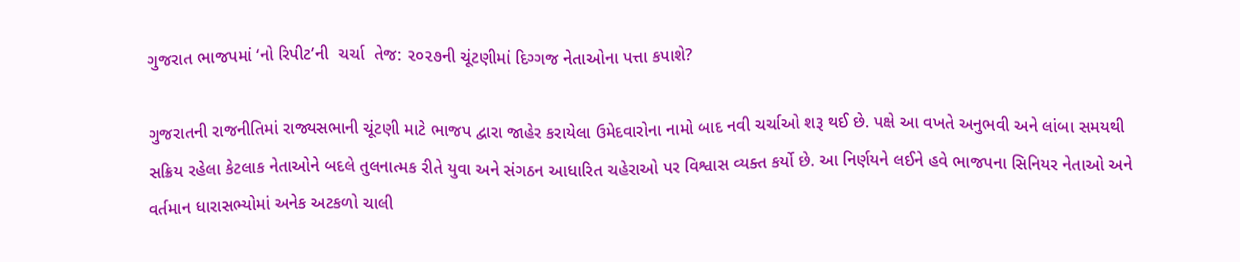ગુજરાત ભાજપમાં ‘નો રિપીટ’ની  ચર્ચા  તેજ: ૨૦૨૭ની ચૂંટણીમાં દિગ્ગજ નેતાઓના પત્તા કપાશે?

ગુજરાતની રાજનીતિમાં રાજ્યસભાની ચૂંટણી માટે ભાજપ દ્વારા જાહેર કરાયેલા ઉમેદવારોના નામો બાદ નવી ચર્ચાઓ શરૂ થઈ છે. પક્ષે આ વખતે અનુભવી અને લાંબા સમયથી સક્રિય રહેલા કેટલાક નેતાઓને બદલે તુલનાત્મક રીતે યુવા અને સંગઠન આધારિત ચહેરાઓ પર વિશ્વાસ વ્યક્ત કર્યો છે. આ નિર્ણયને લઈને હવે ભાજપના સિનિયર નેતાઓ અને વર્તમાન ધારાસભ્યોમાં અનેક અટકળો ચાલી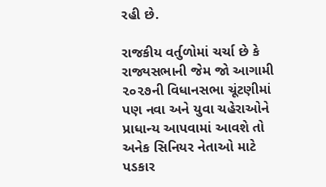રહી છે.

રાજકીય વર્તુળોમાં ચર્ચા છે કે રાજ્યસભાની જેમ જો આગામી ૨૦૨૭ની વિધાનસભા ચૂંટણીમાં પણ નવા અને યુવા ચહેરાઓને પ્રાધાન્ય આપવામાં આવશે તો અનેક સિનિયર નેતાઓ માટે પડકાર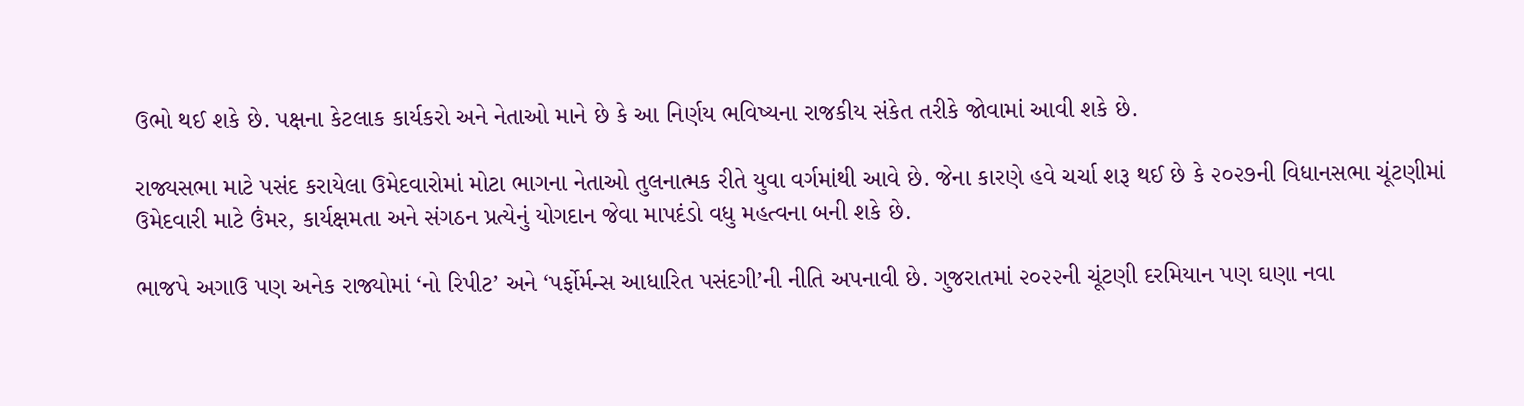ઉભો થઈ શકે છે. પક્ષના કેટલાક કાર્યકરો અને નેતાઓ માને છે કે આ નિર્ણય ભવિષ્યના રાજકીય સંકેત તરીકે જોવામાં આવી શકે છે.

રાજ્યસભા માટે પસંદ કરાયેલા ઉમેદવારોમાં મોટા ભાગના નેતાઓ તુલનાત્મક રીતે યુવા વર્ગમાંથી આવે છે. જેના કારણે હવે ચર્ચા શરૂ થઈ છે કે ૨૦૨૭ની વિધાનસભા ચૂંટણીમાં ઉમેદવારી માટે ઉંમર, કાર્યક્ષમતા અને સંગઠન પ્રત્યેનું યોગદાન જેવા માપદંડો વધુ મહત્વના બની શકે છે.

ભાજપે અગાઉ પણ અનેક રાજ્યોમાં ‘નો રિપીટ’ અને ‘પર્ફોર્મન્સ આધારિત પસંદગી’ની નીતિ અપનાવી છે. ગુજરાતમાં ૨૦૨૨ની ચૂંટણી દરમિયાન પણ ઘણા નવા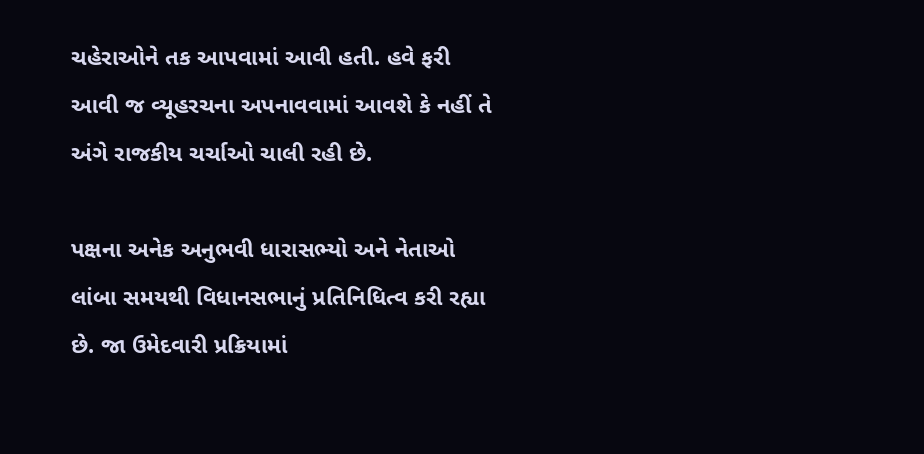ચહેરાઓને તક આપવામાં આવી હતી. હવે ફરી આવી જ વ્યૂહરચના અપનાવવામાં આવશે કે નહીં તે અંગે રાજકીય ચર્ચાઓ ચાલી રહી છે.

પક્ષના અનેક અનુભવી ધારાસભ્યો અને નેતાઓ લાંબા સમયથી વિધાનસભાનું પ્રતિનિધિત્વ કરી રહ્યા છે. જા ઉમેદવારી પ્રક્રિયામાં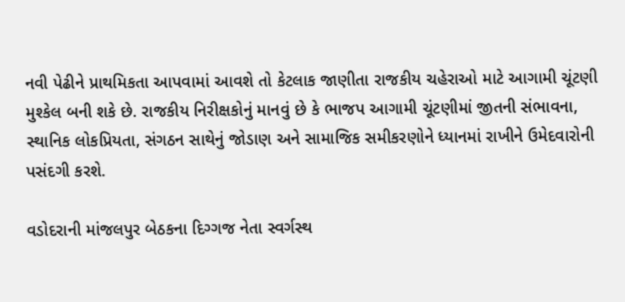નવી પેઢીને પ્રાથમિકતા આપવામાં આવશે તો કેટલાક જાણીતા રાજકીય ચહેરાઓ માટે આગામી ચૂંટણી મુશ્કેલ બની શકે છે. રાજકીય નિરીક્ષકોનું માનવું છે કે ભાજપ આગામી ચૂંટણીમાં જીતની સંભાવના, સ્થાનિક લોકપ્રિયતા, સંગઠન સાથેનું જોડાણ અને સામાજિક સમીકરણોને ધ્યાનમાં રાખીને ઉમેદવારોની પસંદગી કરશે.

વડોદરાની માંજલપુર બેઠકના દિગ્ગજ નેતા સ્વર્ગસ્થ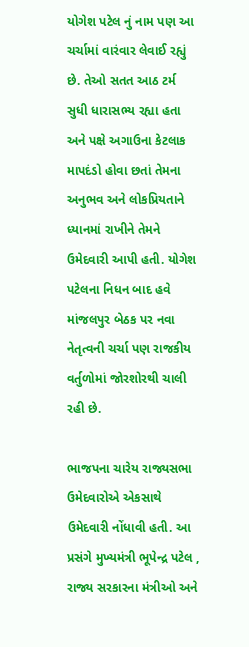યોગેશ પટેલ નું નામ પણ આ ચર્ચામાં વારંવાર લેવાઈ રહ્યું છે. તેઓ સતત આઠ ટર્મ સુધી ધારાસભ્ય રહ્યા હતા અને પક્ષે અગાઉના કેટલાક માપદંડો હોવા છતાં તેમના અનુભવ અને લોકપ્રિયતાને ધ્યાનમાં રાખીને તેમને ઉમેદવારી આપી હતી. યોગેશ પટેલના નિધન બાદ હવે માંજલપુર બેઠક પર નવા નેતૃત્વની ચર્ચા પણ રાજકીય વર્તુળોમાં જોરશોરથી ચાલી રહી છે.

ભાજપના ચારેય રાજ્યસભા ઉમેદવારોએ એકસાથે ઉમેદવારી નોંધાવી હતી. આ પ્રસંગે મુખ્યમંત્રી ભૂપેન્દ્ર પટેલ , રાજ્ય સરકારના મંત્રીઓ અને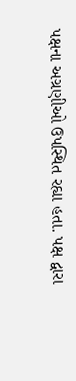પક્ષના અગ્રણીઓ ઉપસ્થિત રહ્યા હતા. પક્ષ દ્વારા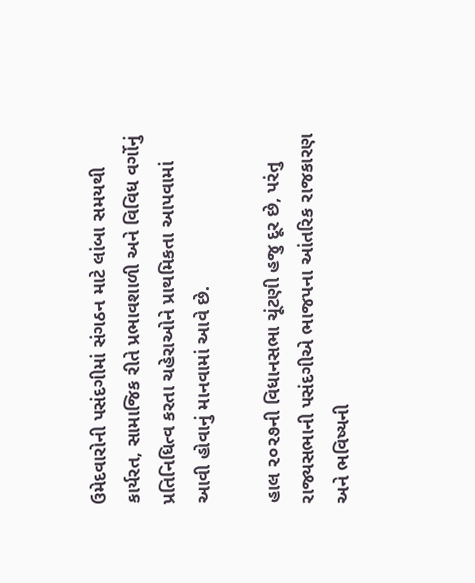ઉમેદવારોની પસંદગીમાં સંગઠન માટે લાંબા સમયથી કાર્યરત, સામાજિક રીતે પ્રભાવશાળી અને વિવિધ વર્ગોનું પ્રતિનિધિત્વ કરતા ચહેરાઓને પ્રાથમિકતા આપવામાં આવી હોવાનું માનવામાં આવે છે.

હાલ ૨૦૨૭ની વિધાનસભા ચૂંટણી હજુ દૂર છે, પરંતુ રાજ્યસભાની પસંદગીએ ભાજપના આંતરિક રાજકારણ અને ભવિષ્યની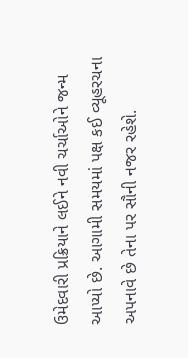ઉમેદવારી પ્રક્રિયાને લઈને નવી ચર્ચાઓને જન્મ આપ્યો છે. આગામી સમયમાં પક્ષ કઈ વ્યૂહરચના અપનાવે છે તેના પર સૌની નજર રહેશે.